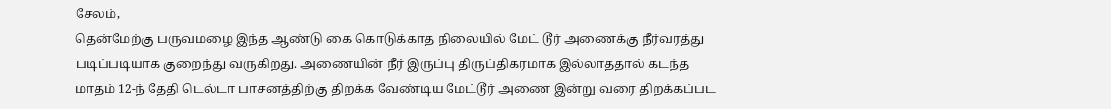சேலம்,
தென்மேற்கு பருவமழை இந்த ஆண்டு கை கொடுக்காத நிலையில் மேட் டூர் அணைக்கு நீர்வரத்து படிப்படியாக குறைந்து வருகிறது. அணையின் நீர் இருப்பு திருப்திகரமாக இல்லாததால் கடந்த மாதம் 12-ந் தேதி டெல்டா பாசனத்திற்கு திறக்க வேண்டிய மேட்டூர் அணை இன்று வரை திறக்கப்பட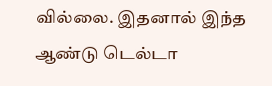வில்லை. இதனால் இந்த ஆண்டு டெல்டா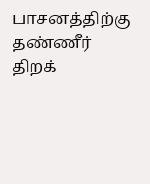பாசனத்திற்கு தண்ணீர் திறக்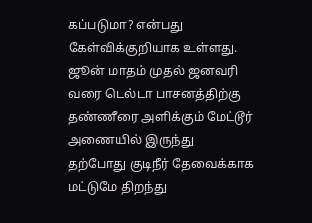கப்படுமா? என்பது கேள்விக்குறியாக உள்ளது.
ஜூன் மாதம் முதல் ஜனவரி வரை டெல்டா பாசனத்திற்கு தண்ணீரை அளிக்கும் மேட்டூர் அணையில் இருந்து தற்போது குடிநீர் தேவைக்காக மட்டுமே திறந்து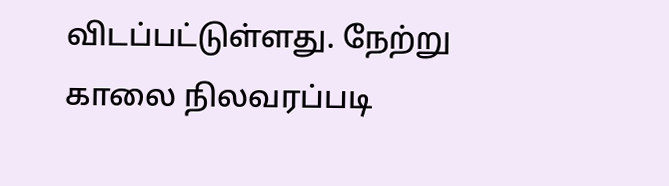விடப்பட்டுள்ளது. நேற்று காலை நிலவரப்படி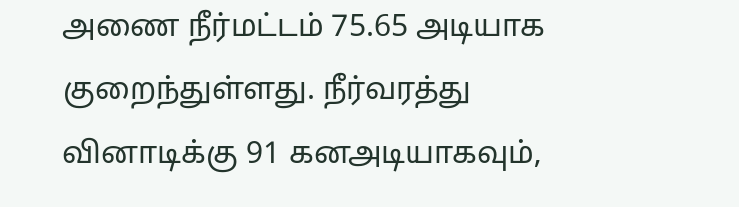அணை நீர்மட்டம் 75.65 அடியாக குறைந்துள்ளது. நீர்வரத்து வினாடிக்கு 91 கனஅடியாகவும்,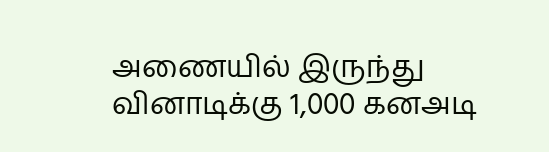அணையில் இருந்து வினாடிக்கு 1,000 கனஅடி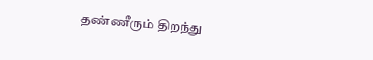தண்ணீரும் திறந்து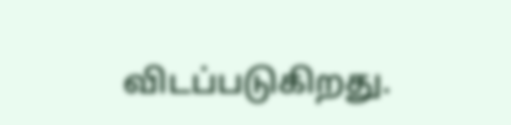விடப்படுகிறது.